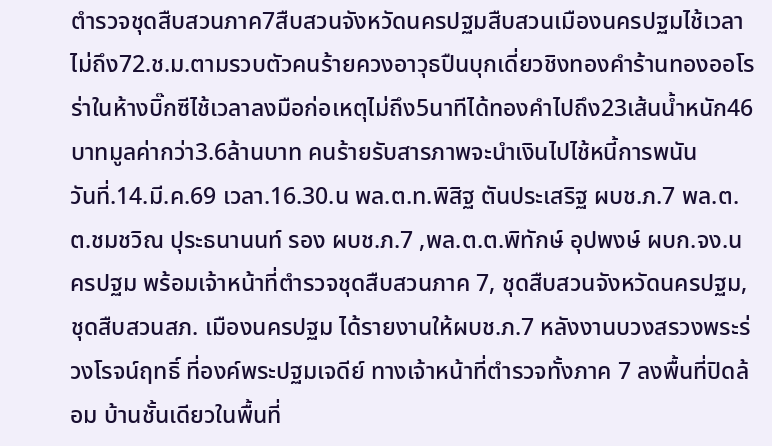ตำรวจชุดสืบสวนภาค7สืบสวนจังหวัดนครปฐมสืบสวนเมืองนครปฐมไช้เวลาไม่ถึง72.ช.ม.ตามรวบตัวคนร้ายควงอาวุธปืนบุกเดี่ยวชิงทองคำร้านทองออโรร่าในห้างบิ๊กซีไช้เวลาลงมือก่อเหตุไม่ถึง5นาทีได้ทองคำไปถึง23เส้นน้ำหนัก46บาทมูลค่ากว่า3.6ล้านบาท คนร้ายรับสารภาพจะนำเงินไปไช้หนี้การพนัน
วันที่.14.มี.ค.69 เวลา.16.30.น พล.ต.ท.พิสิฐ ตันประเสริฐ ผบช.ภ.7 พล.ต.ต.ชมชวิณ ปุระธนานนท์ รอง ผบช.ภ.7 ,พล.ต.ต.พิทักษ์ อุปพงษ์ ผบก.จง.นครปฐม พร้อมเจ้าหน้าที่ตำรวจชุดสืบสวนภาค 7, ชุดสืบสวนจังหวัดนครปฐม, ชุดสืบสวนสภ. เมืองนครปฐม ได้รายงานให้ผบช.ภ.7 หลังงานบวงสรวงพระร่วงโรจน์ฤทธิ์ ที่องค์พระปฐมเจดีย์ ทางเจ้าหน้าที่ตำรวจทั้งภาค 7 ลงพื้นที่ปิดล้อม บ้านชั้นเดียวในพื้นที่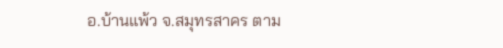อ.บ้านแพ้ว จ.สมุทรสาคร ตาม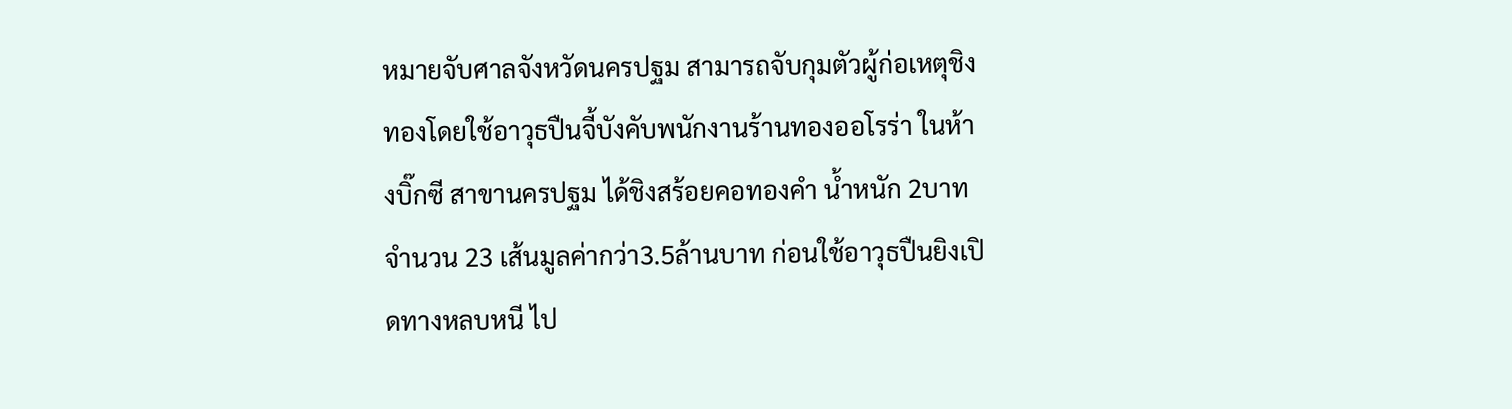หมายจับศาลจังหวัดนครปฐม สามารถจับกุมตัวผู้ก่อเหตุชิงทองโดยใช้อาวุธปืนจี้บังคับพนักงานร้านทองออโรร่า ในห้างบิ๊กซี สาขานครปฐม ได้ชิงสร้อยคอทองคำ น้ำหนัก 2บาท จำนวน 23 เส้นมูลค่ากว่า3.5ล้านบาท ก่อนใช้อาวุธปืนยิงเปิดทางหลบหนี ไป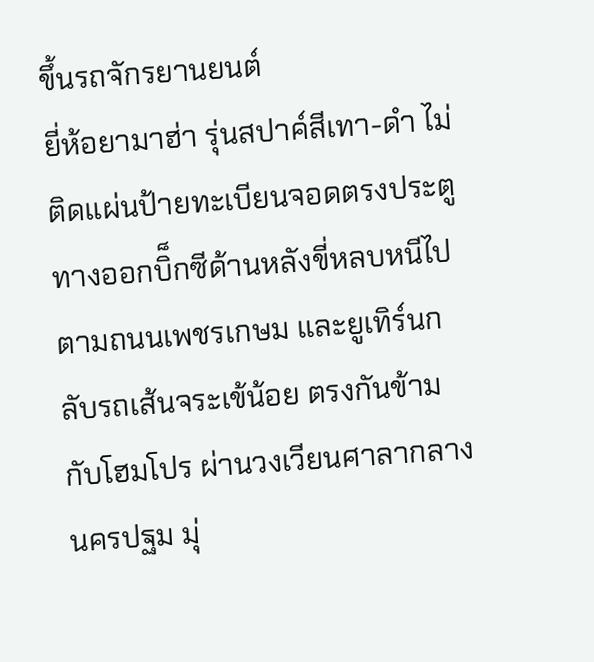ขึ้นรถจักรยานยนต์
ยี่ห้อยามาฮ่า รุ่นสปาค์สีเทา-ดำ ไม่ติดแผ่นป้ายทะเบียนจอดตรงประตูทางออกบิ็กซีด้านหลังขี่หลบหนีไปตามถนนเพชรเกษม และยูเทิร์นกลับรถเส้นจระเข้น้อย ตรงกันข้ามกับโฮมโปร ผ่านวงเวียนศาลากลางนครปฐม มุ่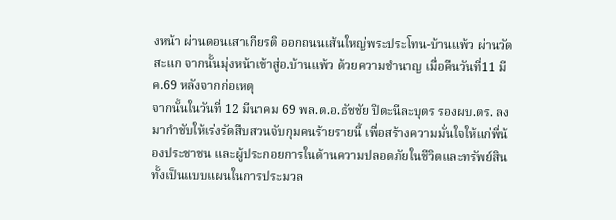งหน้า ผ่านดอนเสาเกียรติ ออกถนนเส้นใหญ่พระประโทน-บ้านแพ้ว ผ่านวัดสะแก จากนั้นมุ่งหน้าเข้าสู่อ.บ้านแพ้ว ด้วยความชำนาญ เมื่อคืนวันที่11 มีค.69 หลังจากก่อเหตุ
จากนั้นในวันที่ 12 มีนาคม 69 พล.ต.อ.ธัชชัย ปิตะนีละบุตร รองผบ.ตร. ลงมากำชับให้เร่งรัดสืบสวนจับกุมคนร้ายรายนี้ เพื่อสร้างความมั่นใจให้แก่พี่น้องประชาชน และผู้ประกอยการในด้านความปลอดภัยในชีวิตและทรัพย์สิน ทั้งเป็นแบบแผนในการประมวล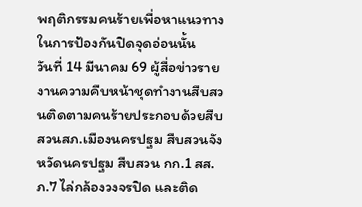พฤติกรรมคนร้ายเพื่อหาแนวทางในการป้องกันปิดจุดอ่อนนั้น
วันที่ 14 มีนาคม 69 ผู้สื่อข่าวรายงานความคืบหน้าชุดทำงานสืบสวนติดตามคนร้ายประกอบด้วยสืบสวนสภ.เมืองนครปฐม สืบสวนจังหวัดนครปฐม สืบสวน กก.1 สส.ภ.7 ไล่กล้องวงจรปิด และติด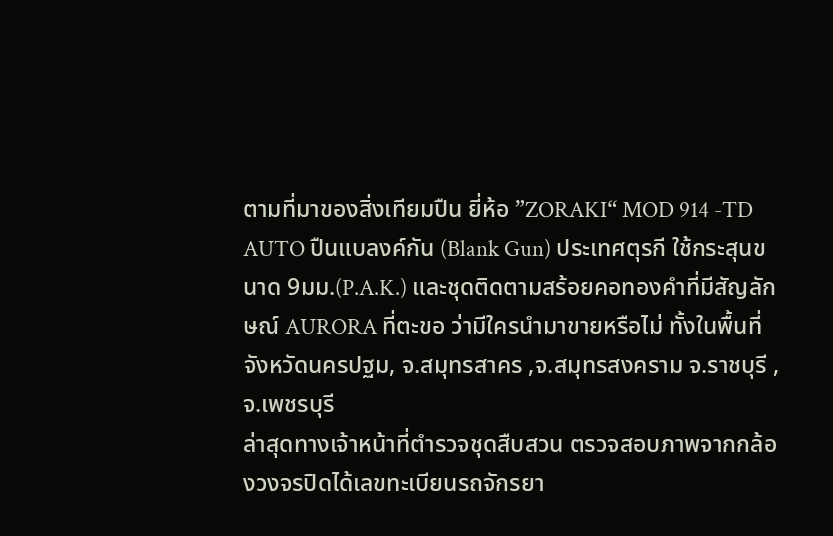ตามที่มาของสิ่งเทียมปืน ยี่ห้อ ”ZORAKI“ MOD 914 -TD AUTO ปืนแบลงค์กัน (Blank Gun) ประเทศตุรกี ใช้กระสุนขนาด 9มม.(P.A.K.) และชุดติดตามสร้อยคอทองคำที่มีสัญลักษณ์ AURORA ที่ตะขอ ว่ามีใครนำมาขายหรือไม่ ทั้งในพื้นที่จังหวัดนครปฐม, จ.สมุทรสาคร ,จ.สมุทรสงคราม จ.ราชบุรี ,จ.เพชรบุรี
ล่าสุดทางเจ้าหน้าที่ตำรวจชุดสืบสวน ตรวจสอบภาพจากกล้องวงจรปิดได้เลขทะเบียนรถจักรยา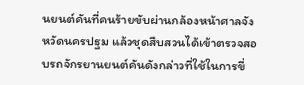นยนต์คันที่คนร้ายขับผ่านกล้องหน้าศาลจังหวัดนครปฐม แล้วชุดสืบสวนได้เข้าตรวจสอบรถจักรยานยนต์คันดังกล่าวที่ใช้ในการขี่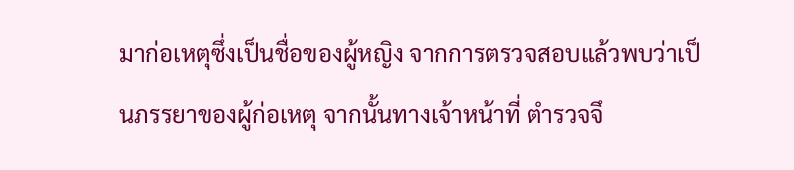มาก่อเหตุซึ่งเป็นชื่อของผู้หญิง จากการตรวจสอบแล้วพบว่าเป็นภรรยาของผู้ก่อเหตุ จากนั้นทางเจ้าหน้าที่ ตำรวจจึ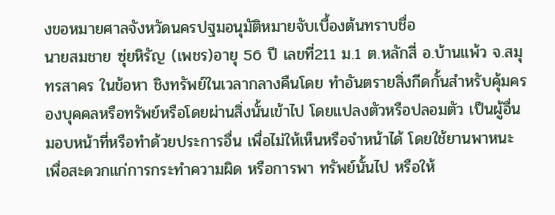งขอหมายศาลจังหวัดนครปฐมอนุมัติหมายจับเบื้องต้นทราบชื่อ
นายสมชาย ซุ่ยหิรัญ (เพชร)อายุ 56 ปี เลขที่211 ม.1 ต.หลักสี่ อ.บ้านแพ้ว จ.สมุทรสาคร ในข้อหา ชิงทรัพย์ในเวลากลางคืนโดย ทำอันตรายสิ่งกีดกั้นสำหรับคุ้มครองบุคคลหรือทรัพย์หรือโดยผ่านสิ่งนั้นเข้าไป โดยแปลงตัวหรือปลอมตัว เป็นผู้อื่น มอบหน้าที่หรือทำด้วยประการอื่น เพื่อไม่ให้เห็นหรือจำหน้าได้ โดยใช้ยานพาหนะ เพื่อสะดวกแก่การกระทำความผิด หรือการพา ทรัพย์นั้นไป หรือให้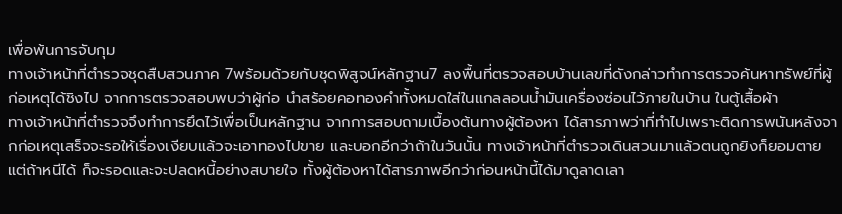เพื่อพ้นการจับกุม
ทางเจ้าหน้าที่ตำรวจชุดสืบสวนภาค 7พร้อมด้วยกับชุดพิสูจน์หลักฐาน7 ลงพื้นที่ตรวจสอบบ้านเลขที่ดังกล่าวทำการตรวจค้นหาทรัพย์ที่ผู้ก่อเหตุได้ชิงไป จากการตรวจสอบพบว่าผู้ก่อ นำสร้อยคอทองคำทั้งหมดใส่ในแกลลอนน้ำมันเครื่องซ่อนไว้ภายในบ้าน ในตู้เสื้อผ้า
ทางเจ้าหน้าที่ตำรวจจึงทำการยึดไว้เพื่อเป็นหลักฐาน จากการสอบถามเบื้องต้นทางผู้ต้องหา ได้สารภาพว่าที่ทำไปเพราะติดการพนันหลังจากก่อเหตุเสร็จจะรอให้เรื่องเงียบแล้วจะเอาทองไปขาย และบอกอีกว่าถ้าในวันนั้น ทางเจ้าหน้าที่ตำรวจเดินสวนมาแล้วตนถูกยิงก็ยอมตายแต่ถ้าหนีได้ ก็จะรอดและจะปลดหนี้อย่างสบายใจ ทั้งผู้ต้องหาได้สารภาพอีกว่าก่อนหน้านี้ได้มาดูลาดเลา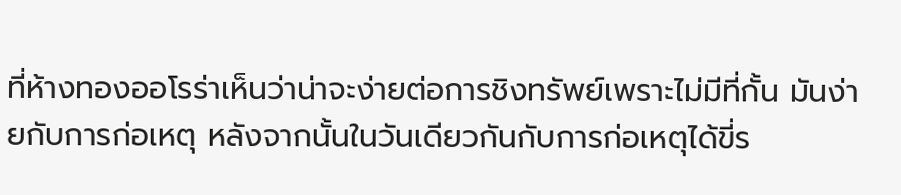ที่ห้างทองออโรร่าเห็นว่าน่าจะง่ายต่อการชิงทรัพย์เพราะไม่มีที่กั้น มันง่ายกับการก่อเหตุ หลังจากนั้นในวันเดียวกันกับการก่อเหตุได้ขี่ร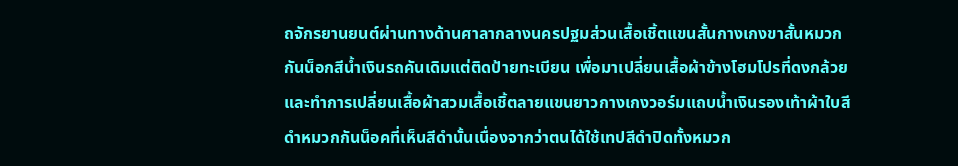ถจักรยานยนต์ผ่านทางด้านศาลากลางนครปฐมส่วนเสื้อเชิ้ตแขนสั้นกางเกงขาสั้นหมวกกันน็อกสีน้ำเงินรถคันเดิมแต่ติดป้ายทะเบียน เพื่อมาเปลี่ยนเสื้อผ้าข้างโฮมโปรที่ดงกล้วยและทำการเปลี่ยนเสื้อผ้าสวมเสื้อเชิ้ตลายแขนยาวกางเกงวอร์มแถบน้ำเงินรองเท้าผ้าใบสีดำหมวกกันน็อคที่เห็นสีดำนั้นเนื่องจากว่าตนได้ใช้เทปสีดำปิดทั้งหมวก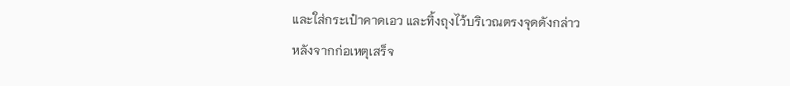และใส่กระเป๋าคาดเอว และทิ้งถุงไว้บริเวณตรงจุดดังกล่าว
หลังจากก่อเหตุเสร็จ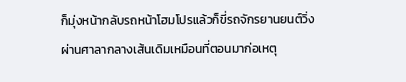ก็มุ่งหน้ากลับรถหน้าโฮมโปรแล้วก็ขี่รถจักรยานยนต์วิ่งผ่านศาลากลางเส้นเดิมเหมือนที่ตอนมาก่อเหตุ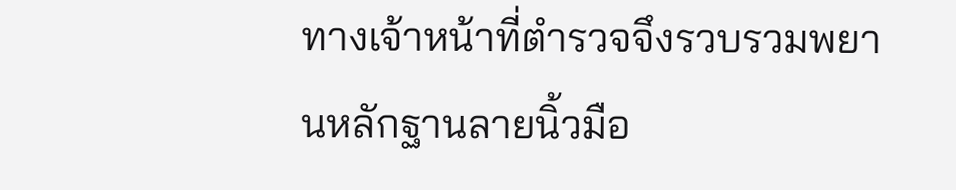ทางเจ้าหน้าที่ตำรวจจึงรวบรวมพยานหลักฐานลายนิ้วมือ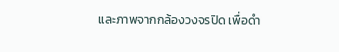และภาพจากกล้องวงจรปิด เพื่อดำ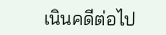เนินคดีต่อไป